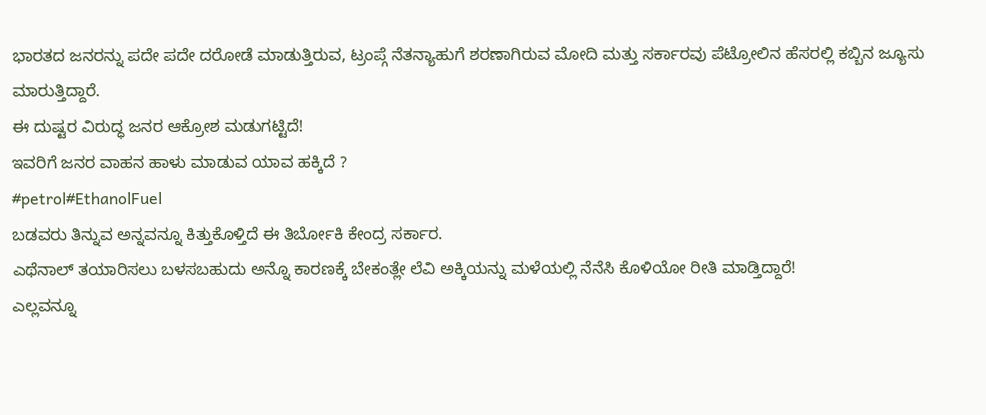ಭಾರತದ ಜನರನ್ನು ಪದೇ ಪದೇ ದರೋಡೆ ಮಾಡುತ್ತಿರುವ, ಟ್ರಂಪ್ಗೆ ನೆತನ್ಯಾಹುಗೆ ಶರಣಾಗಿರುವ ಮೋದಿ ಮತ್ತು ಸರ್ಕಾರವು ಪೆಟ್ರೋಲಿನ ಹೆಸರಲ್ಲಿ ಕಬ್ಬಿನ ಜ್ಯೂಸು ಮಾರುತ್ತಿದ್ದಾರೆ.
ಈ ದುಷ್ಟರ ವಿರುದ್ಧ ಜನರ ಆಕ್ರೋಶ ಮಡುಗಟ್ಟಿದೆ!
ಇವರಿಗೆ ಜನರ ವಾಹನ ಹಾಳು ಮಾಡುವ ಯಾವ ಹಕ್ಕಿದೆ ?
#petrol#EthanolFuel
ಬಡವರು ತಿನ್ನುವ ಅನ್ನವನ್ನೂ ಕಿತ್ತುಕೊಳ್ತಿದೆ ಈ ತಿರ್ಬೋಕಿ ಕೇಂದ್ರ ಸರ್ಕಾರ.
ಎಥೆನಾಲ್ ತಯಾರಿಸಲು ಬಳಸಬಹುದು ಅನ್ನೊ ಕಾರಣಕ್ಕೆ ಬೇಕಂತ್ಲೇ ಲೆವಿ ಅಕ್ಕಿಯನ್ನು ಮಳೆಯಲ್ಲಿ ನೆನೆಸಿ ಕೊಳಿಯೋ ರೀತಿ ಮಾಡ್ತಿದ್ದಾರೆ!
ಎಲ್ಲವನ್ನೂ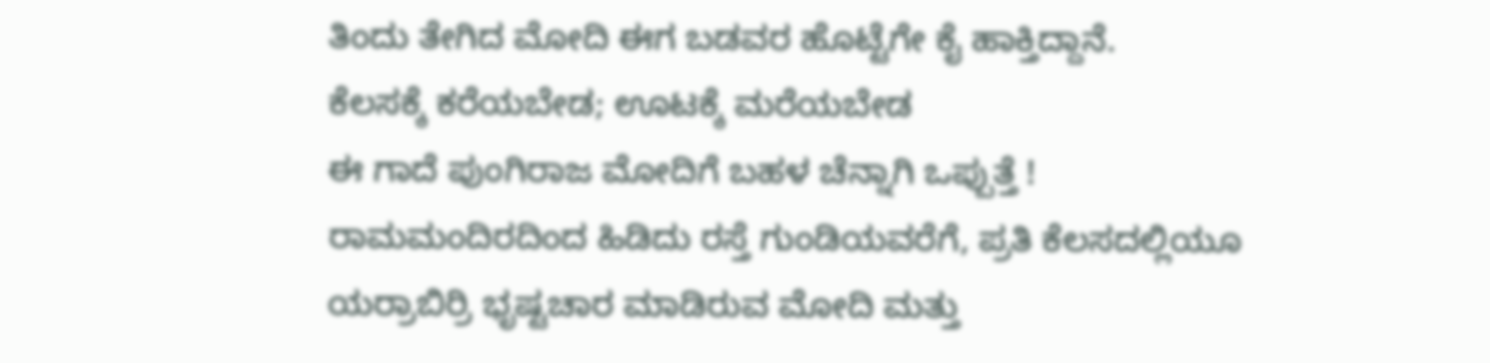ತಿಂದು ತೇಗಿದ ಮೋದಿ ಈಗ ಬಡವರ ಹೊಟ್ಟೆಗೇ ಕೈ ಹಾಕ್ತಿದ್ದಾನೆ.
ಕೆಲಸಕ್ಕೆ ಕರೆಯಬೇಡ; ಊಟಕ್ಕೆ ಮರೆಯಬೇಡ
ಈ ಗಾದೆ ಪುಂಗಿರಾಜ ಮೋದಿಗೆ ಬಹಳ ಚೆನ್ನಾಗಿ ಒಪ್ಪುತ್ತೆ !
ರಾಮಮಂದಿರದಿಂದ ಹಿಡಿದು ರಸ್ತೆ ಗುಂಡಿಯವರೆಗೆ, ಪ್ರತಿ ಕೆಲಸದಲ್ಲಿಯೂ ಯರ್ರಾಬಿರ್ರಿ ಭೃಷ್ಟಚಾರ ಮಾಡಿರುವ ಮೋದಿ ಮತ್ತು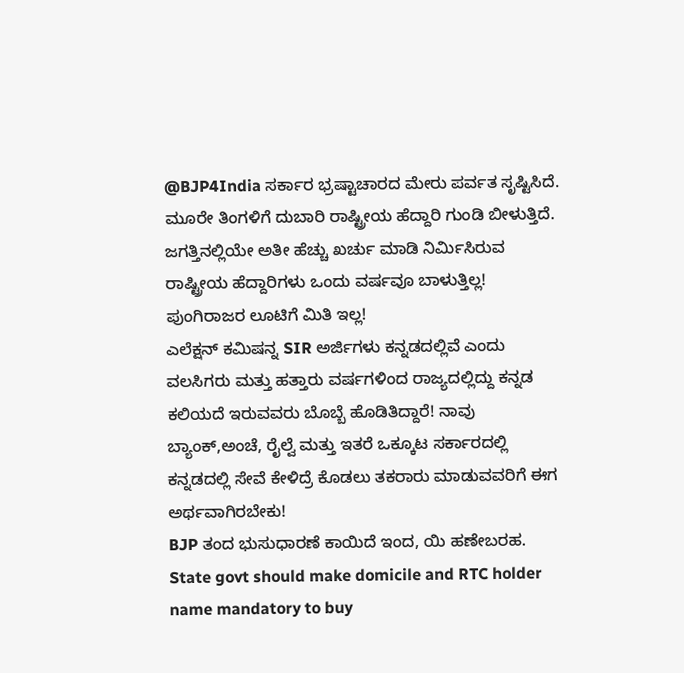@BJP4India ಸರ್ಕಾರ ಭ್ರಷ್ಟಾಚಾರದ ಮೇರು ಪರ್ವತ ಸೃಷ್ಟಿಸಿದೆ.
ಮೂರೇ ತಿಂಗಳಿಗೆ ದುಬಾರಿ ರಾಷ್ಟ್ರೀಯ ಹೆದ್ದಾರಿ ಗುಂಡಿ ಬೀಳುತ್ತಿದೆ. ಜಗತ್ತಿನಲ್ಲಿಯೇ ಅತೀ ಹೆಚ್ಚು ಖರ್ಚು ಮಾಡಿ ನಿರ್ಮಿಸಿರುವ ರಾಷ್ಟ್ರೀಯ ಹೆದ್ದಾರಿಗಳು ಒಂದು ವರ್ಷವೂ ಬಾಳುತ್ತಿಲ್ಲ!
ಪುಂಗಿರಾಜರ ಲೂಟಿಗೆ ಮಿತಿ ಇಲ್ಲ!
ಎಲೆಕ್ಷನ್ ಕಮಿಷನ್ನ SIR ಅರ್ಜಿಗಳು ಕನ್ನಡದಲ್ಲಿವೆ ಎಂದು ವಲಸಿಗರು ಮತ್ತು ಹತ್ತಾರು ವರ್ಷಗಳಿಂದ ರಾಜ್ಯದಲ್ಲಿದ್ದು ಕನ್ನಡ ಕಲಿಯದೆ ಇರುವವರು ಬೊಬ್ಬೆ ಹೊಡಿತಿದ್ದಾರೆ! ನಾವು ಬ್ಯಾಂಕ್,ಅಂಚೆ, ರೈಲ್ವೆ ಮತ್ತು ಇತರೆ ಒಕ್ಕೂಟ ಸರ್ಕಾರದಲ್ಲಿ ಕನ್ನಡದಲ್ಲಿ ಸೇವೆ ಕೇಳಿದ್ರೆ ಕೊಡಲು ತಕರಾರು ಮಾಡುವವರಿಗೆ ಈಗ ಅರ್ಥವಾಗಿರಬೇಕು!
BJP ತಂದ ಭುಸುಧಾರಣೆ ಕಾಯಿದೆ ಇಂದ, ಯಿ ಹಣೇಬರಹ.
State govt should make domicile and RTC holder name mandatory to buy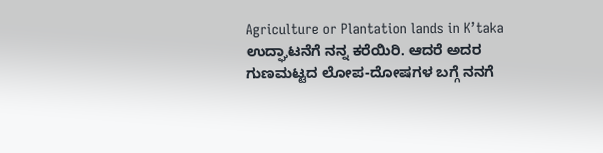Agriculture or Plantation lands in K’taka
ಉದ್ಘಾಟನೆಗೆ ನನ್ನ ಕರೆಯಿರಿ. ಆದರೆ ಅದರ ಗುಣಮಟ್ಟದ ಲೋಪ-ದೋಷಗಳ ಬಗ್ಗೆ ನನಗೆ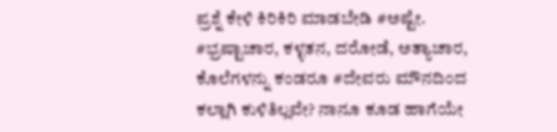ಪ್ರಶ್ನೆ ಕೇಳಿ ಕಿರಿಕಿರಿ ಮಾಡಬೇಡಿ #ಅಷ್ಟೇ.
#ಭ್ರಷ್ಟಾಚಾರ, ಕಳ್ಳತನ, ದರೋಡೆ, ಅತ್ಯಾಚಾರ, ಕೊಲೆಗಳನ್ನು ಕಂಡರೂ #ದೇವರು ಮೌನದಿಂದ ಕಲ್ಲಾಗಿ ಕುಳಿತಿಲ್ಲವೇ? ನಾನೂ ಕೂಡ ಹಾಗೆಯೇ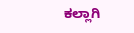ಕಲ್ಲಾಗಿ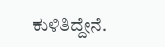ಕುಳಿತಿದ್ದೇನೆ.